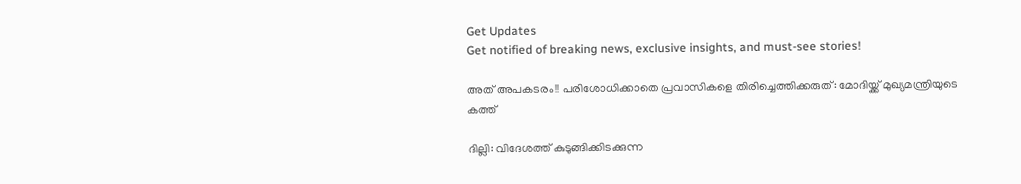Get Updates
Get notified of breaking news, exclusive insights, and must-see stories!

അത് അപകടരം!! പരിശോധിക്കാതെ പ്രവാസികളെ തിരിച്ചെത്തിക്കരുത്: മോദിയ്ക്ക് മുഖ്യമന്ത്രിയുടെ കത്ത്

ദില്ലി: വിദേശത്ത് കുടുങ്ങിക്കിടക്കുന്ന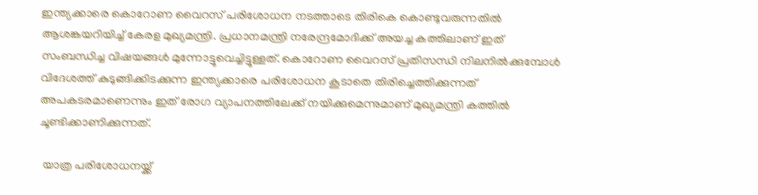ഇന്ത്യക്കാരെ കൊറോണ വൈറസ് പരിശോധന നടത്താടെ തിരികെ കൊണ്ടുവരുന്നതിൽ ആശങ്കയറിയിച്ച് കേരള മുഖ്യമന്ത്രി. പ്രധാനമന്ത്രി നരേന്ദ്രമോദിക്ക് അയച്ച കത്തിലാണ് ഇത് സംബന്ധിച്ച വിഷയങ്ങൾ മുന്നോട്ടുവെച്ചിട്ടുള്ളത്. കൊറോണ വൈറസ് പ്രതിസന്ധി നിലനിൽക്കുമ്പോൾ വിദേശത്ത് കുടുങ്ങിക്കിടക്കുന്ന ഇന്ത്യക്കാരെ പരിശോധന കൂടാതെ തിരിച്ചെത്തിക്കുന്നത് അപകടരമാണെന്നും ഇത് രോഗ വ്യാപനത്തിലേക്ക് നയിക്കുമെന്നുമാണ് മുഖ്യമന്ത്രി കത്തിൽ ചൂണ്ടിക്കാണിക്കുന്നത്.

 യാത്ര പരിശോധനയ്ക്ക്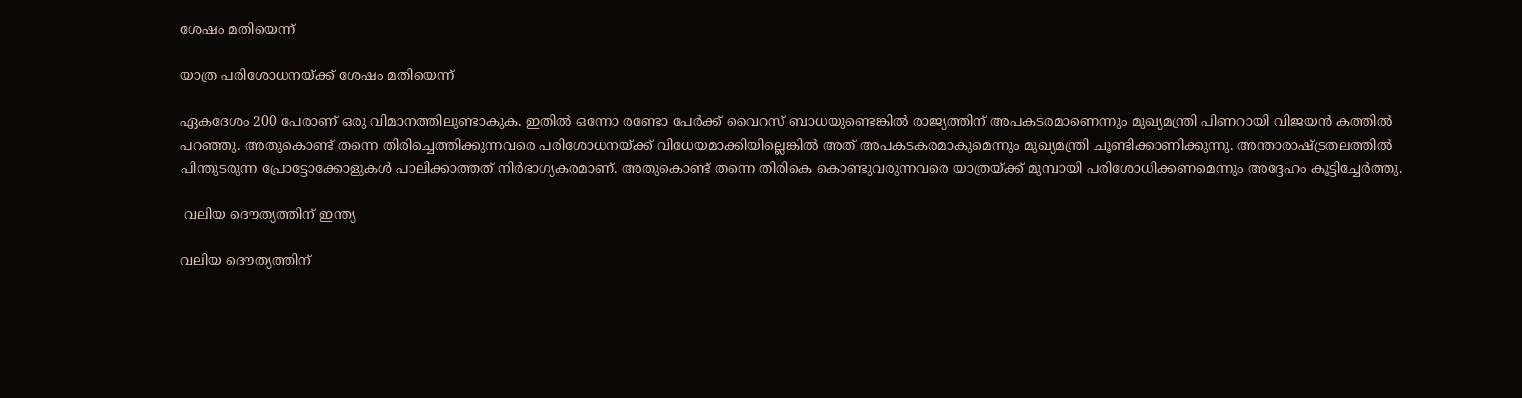ശേഷം മതിയെന്ന്

യാത്ര പരിശോധനയ്ക്ക് ശേഷം മതിയെന്ന്

ഏകദേശം 200 പേരാണ് ഒരു വിമാനത്തിലുണ്ടാകുക. ഇതിൽ ഒന്നോ രണ്ടോ പേർക്ക് വൈറസ് ബാധയുണ്ടെങ്കിൽ രാജ്യത്തിന് അപകടരമാണെന്നും മുഖ്യമന്ത്രി പിണറായി വിജയൻ കത്തിൽ പറഞ്ഞു. അതുകൊണ്ട് തന്നെ തിരിച്ചെത്തിക്കുന്നവരെ പരിശോധനയ്ക്ക് വിധേയമാക്കിയില്ലെങ്കിൽ അത് അപകടകരമാകുമെന്നും മുഖ്യമന്ത്രി ചൂണ്ടിക്കാണിക്കുന്നു. അന്താരാഷ്ട്രതലത്തിൽ പിന്തുടരുന്ന പ്രോട്ടോക്കോളുകൾ പാലിക്കാത്തത് നിർഭാഗ്യകരമാണ്. അതുകൊണ്ട് തന്നെ തിരികെ കൊണ്ടുവരുന്നവരെ യാത്രയ്ക്ക് മുമ്പായി പരിശോധിക്കണമെന്നും അദ്ദേഹം കൂട്ടിച്ചേർത്തു.

 വലിയ ദൌത്യത്തിന് ഇന്ത്യ

വലിയ ദൌത്യത്തിന്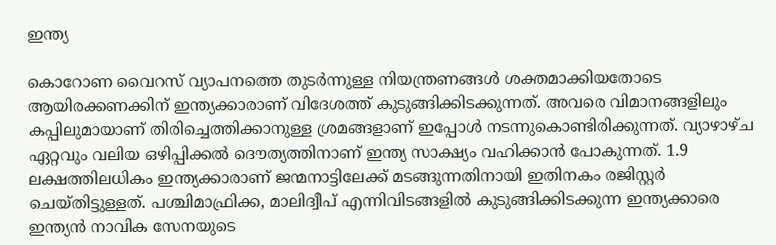ഇന്ത്യ

കൊറോണ വൈറസ് വ്യാപനത്തെ തുടർന്നുള്ള നിയന്ത്രണങ്ങൾ ശക്തമാക്കിയതോടെ ആയിരക്കണക്കിന് ഇന്ത്യക്കാരാണ് വിദേശത്ത് കുടുങ്ങിക്കിടക്കുന്നത്. അവരെ വിമാനങ്ങളിലും കപ്പിലുമായാണ് തിരിച്ചെത്തിക്കാനുള്ള ശ്രമങ്ങളാണ് ഇപ്പോൾ നടന്നുകൊണ്ടിരിക്കുന്നത്. വ്യാഴാഴ്ച ഏറ്റവും വലിയ ഒഴിപ്പിക്കൽ ദൌത്യത്തിനാണ് ഇന്ത്യ സാക്ഷ്യം വഹിക്കാൻ പോകുന്നത്. 1.9 ലക്ഷത്തിലധികം ഇന്ത്യക്കാരാണ് ജന്മനാട്ടിലേക്ക് മടങ്ങുന്നതിനായി ഇതിനകം രജിസ്റ്റർ ചെയ്തിട്ടുള്ളത്. പശ്ചിമാഫ്രിക്ക, മാലിദ്വീപ് എന്നിവിടങ്ങളിൽ കുടുങ്ങിക്കിടക്കുന്ന ഇന്ത്യക്കാരെ ഇന്ത്യൻ നാവിക സേനയുടെ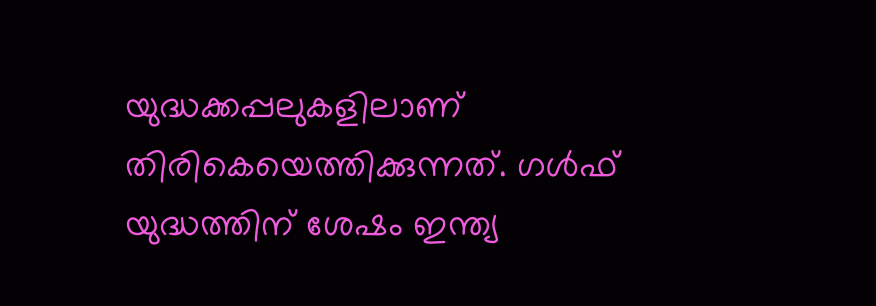യുദ്ധക്കപ്പലുകളിലാണ് തിരികെയെത്തിക്കുന്നത്. ഗൾഫ് യുദ്ധത്തിന് ശേഷം ഇന്ത്യ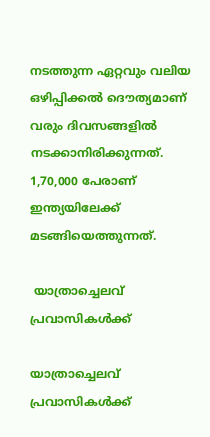നടത്തുന്ന ഏറ്റവും വലിയ ഒഴിപ്പിക്കൽ ദൌത്യമാണ് വരും ദിവസങ്ങളിൽ നടക്കാനിരിക്കുന്നത്. 1,70,000 പേരാണ് ഇന്ത്യയിലേക്ക് മടങ്ങിയെത്തുന്നത്.

 യാത്രാച്ചെലവ് പ്രവാസികൾക്ക്

യാത്രാച്ചെലവ് പ്രവാസികൾക്ക്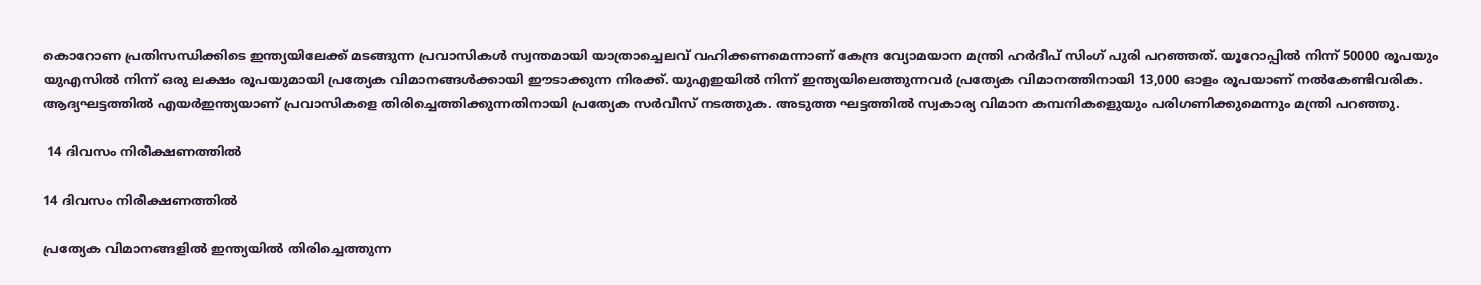കൊറോണ പ്രതിസന്ധിക്കിടെ ഇന്ത്യയിലേക്ക് മടങ്ങുന്ന പ്രവാസികൾ സ്വന്തമായി യാത്രാച്ചെലവ് വഹിക്കണമെന്നാണ് കേന്ദ്ര വ്യോമയാന മന്ത്രി ഹർദീപ് സിംഗ് പുരി പറഞ്ഞത്. യൂറോപ്പിൽ നിന്ന് 50000 രൂപയും യുഎസിൽ നിന്ന് ഒരു ലക്ഷം രൂപയുമായി പ്രത്യേക വിമാനങ്ങൾക്കായി ഈടാക്കുന്ന നിരക്ക്. യുഎഇയിൽ നിന്ന് ഇന്ത്യയിലെത്തുന്നവർ പ്രത്യേക വിമാനത്തിനായി 13,000 ഓളം രൂപയാണ് നൽകേണ്ടിവരിക. ആദ്യഘട്ടത്തിൽ എയർഇന്ത്യയാണ് പ്രവാസികളെ തിരിച്ചെത്തിക്കുന്നതിനായി പ്രത്യേക സർവീസ് നടത്തുക. അടുത്ത ഘട്ടത്തിൽ സ്വകാര്യ വിമാന കമ്പനികളെുയും പരിഗണിക്കുമെന്നും മന്ത്രി പറഞ്ഞു.

 14 ദിവസം നിരീക്ഷണത്തിൽ

14 ദിവസം നിരീക്ഷണത്തിൽ

പ്രത്യേക വിമാനങ്ങളിൽ ഇന്ത്യയിൽ തിരിച്ചെത്തുന്ന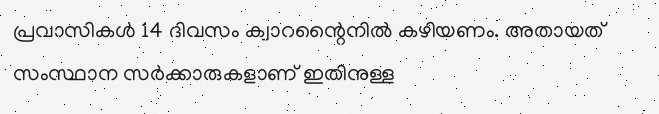പ്രവാസികൾ 14 ദിവസം ക്വാറന്റൈനിൽ കഴിയണം. അതായത് സംസ്ഥാന സർക്കാരുകളാണ് ഇതിനുള്ള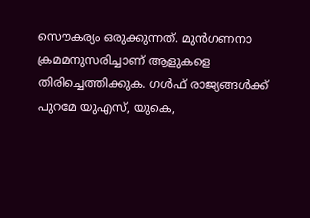സൌകര്യം ഒരുക്കുന്നത്. മുൻഗണനാ ക്രമമനുസരിച്ചാണ് ആളുകളെ തിരിച്ചെത്തിക്കുക. ഗൾഫ് രാജ്യങ്ങൾക്ക് പുറമേ യുഎസ്, യുകെ,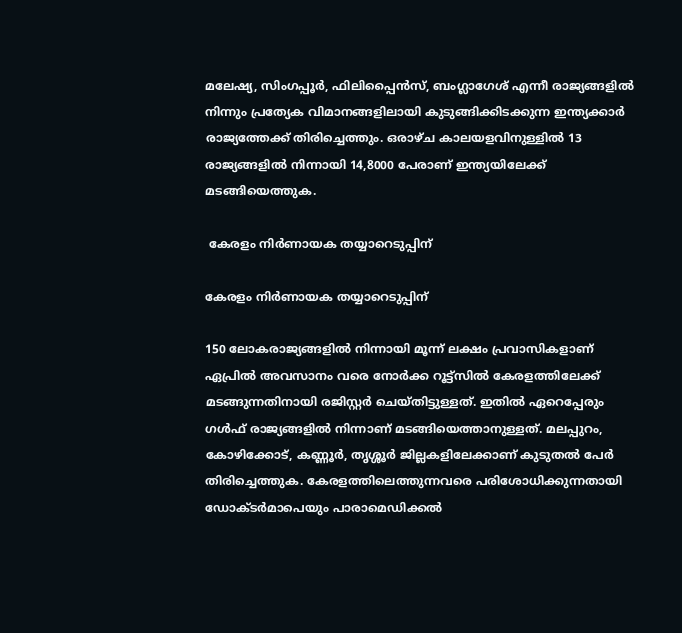മലേഷ്യ, സിംഗപ്പൂർ, ഫിലിപ്പൈൻസ്, ബംഗ്ലാഗേശ് എന്നീ രാജ്യങ്ങളിൽ നിന്നും പ്രത്യേക വിമാനങ്ങളിലായി കുടുങ്ങിക്കിടക്കുന്ന ഇന്ത്യക്കാർ രാജ്യത്തേക്ക് തിരിച്ചെത്തും. ഒരാഴ്ച കാലയളവിനുള്ളിൽ 13 രാജ്യങ്ങളിൽ നിന്നായി 14,8000 പേരാണ് ഇന്ത്യയിലേക്ക് മടങ്ങിയെത്തുക.

 കേരളം നിർണായക തയ്യാറെടുപ്പിന്

കേരളം നിർണായക തയ്യാറെടുപ്പിന്

150 ലോകരാജ്യങ്ങളിൽ നിന്നായി മൂന്ന് ലക്ഷം പ്രവാസികളാണ് ഏപ്രിൽ അവസാനം വരെ നോർക്ക റൂട്ട്സിൽ കേരളത്തിലേക്ക് മടങ്ങുന്നതിനായി രജിസ്റ്റർ ചെയ്തിട്ടുള്ളത്. ഇതിൽ ഏറെപ്പേരും ഗൾഫ് രാജ്യങ്ങളിൽ നിന്നാണ് മടങ്ങിയെത്താനുള്ളത്. മലപ്പുറം, കോഴിക്കോട്, കണ്ണൂർ, തൃശ്ശൂർ ജില്ലകളിലേക്കാണ് കുടുതൽ പേർ തിരിച്ചെത്തുക. കേരളത്തിലെത്തുന്നവരെ പരിശോധിക്കുന്നതായി ഡോക്ടർമാപെയും പാരാമെഡിക്കൽ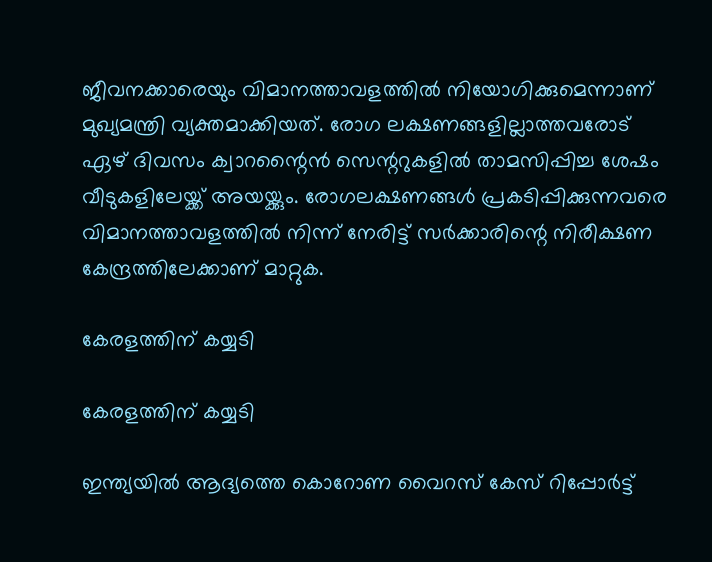ജീവനക്കാരെയും വിമാനത്താവളത്തിൽ നിയോഗിക്കുമെന്നാണ് മുഖ്യമന്ത്രി വ്യക്തമാക്കിയത്. രോഗ ലക്ഷണങ്ങളില്ലാത്തവരോട് ഏഴ് ദിവസം ക്വാറന്റൈൻ സെന്ററുകളിൽ താമസിപ്പിച്ച ശേഷം വീടുകളിലേയ്ക്ക് അയയ്ക്കും. രോഗലക്ഷണങ്ങൾ പ്രകടിപ്പിക്കുന്നവരെ വിമാനത്താവളത്തിൽ നിന്ന് നേരിട്ട് സർക്കാരിന്റെ നിരീക്ഷണ കേന്ദ്രത്തിലേക്കാണ് മാറ്റുക.

കേരളത്തിന് കയ്യടി

കേരളത്തിന് കയ്യടി

ഇന്ത്യയിൽ ആദ്യത്തെ കൊറോണ വൈറസ് കേസ് റിപ്പോർട്ട്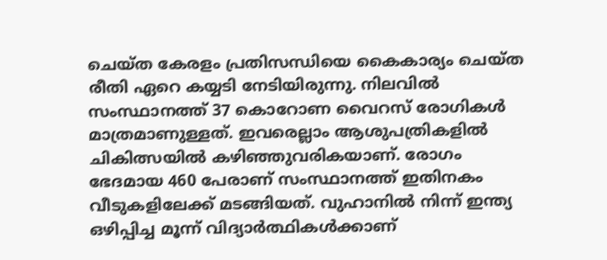ചെയ്ത കേരളം പ്രതിസന്ധിയെ കൈകാര്യം ചെയ്ത രീതി ഏറെ കയ്യടി നേടിയിരുന്നു. നിലവിൽ സംസ്ഥാനത്ത് 37 കൊറോണ വൈറസ് രോഗികൾ മാത്രമാണുള്ളത്. ഇവരെല്ലാം ആശുപത്രികളിൽ ചികിത്സയിൽ കഴിഞ്ഞുവരികയാണ്. രോഗം ഭേദമായ 460 പേരാണ് സംസ്ഥാനത്ത് ഇതിനകം വീടുകളിലേക്ക് മടങ്ങിയത്. വുഹാനിൽ നിന്ന് ഇന്ത്യ ഒഴിപ്പിച്ച മൂന്ന് വിദ്യാർത്ഥികൾക്കാണ്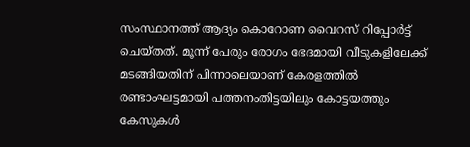സംസ്ഥാനത്ത് ആദ്യം കൊറോണ വൈറസ് റിപ്പോർട്ട് ചെയ്തത്. മൂന്ന് പേരും രോഗം ഭേദമായി വീടുകളിലേക്ക് മടങ്ങിയതിന് പിന്നാലെയാണ് കേരളത്തിൽ രണ്ടാംഘട്ടമായി പത്തനംതിട്ടയിലും കോട്ടയത്തും കേസുകൾ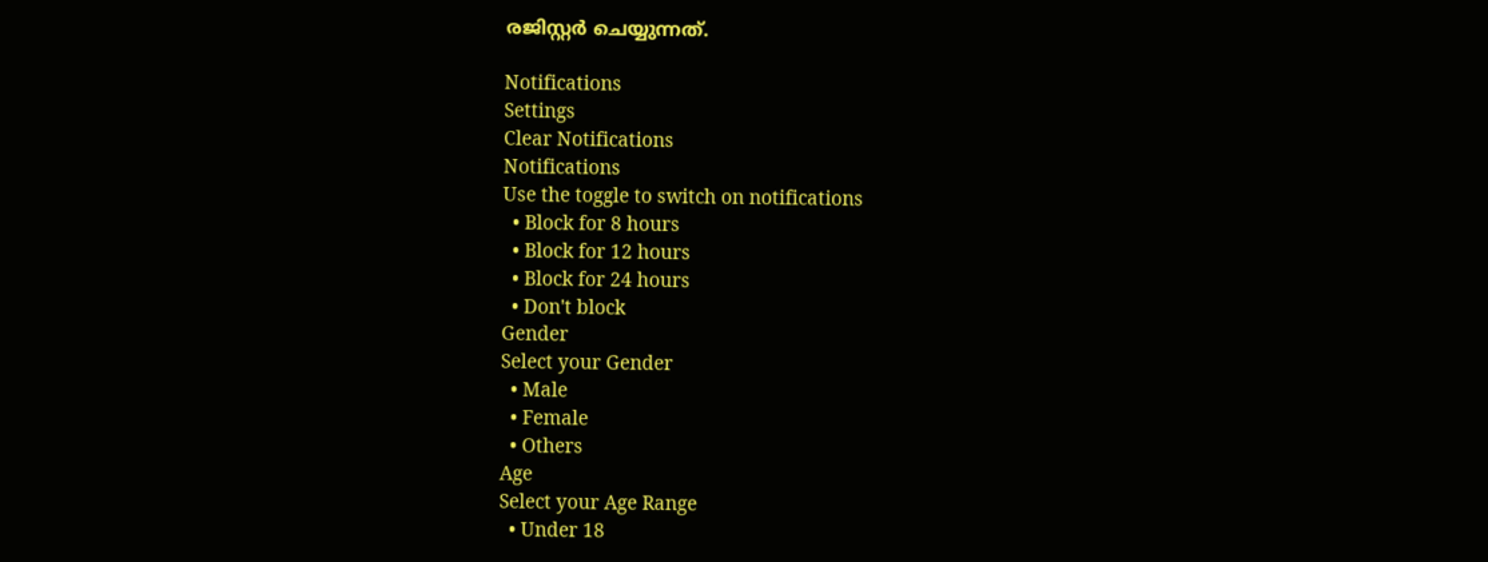രജിസ്റ്റർ ചെയ്യുന്നത്.

Notifications
Settings
Clear Notifications
Notifications
Use the toggle to switch on notifications
  • Block for 8 hours
  • Block for 12 hours
  • Block for 24 hours
  • Don't block
Gender
Select your Gender
  • Male
  • Female
  • Others
Age
Select your Age Range
  • Under 18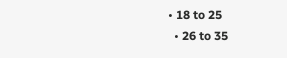• 18 to 25
  • 26 to 35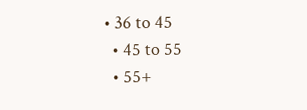• 36 to 45
  • 45 to 55
  • 55+